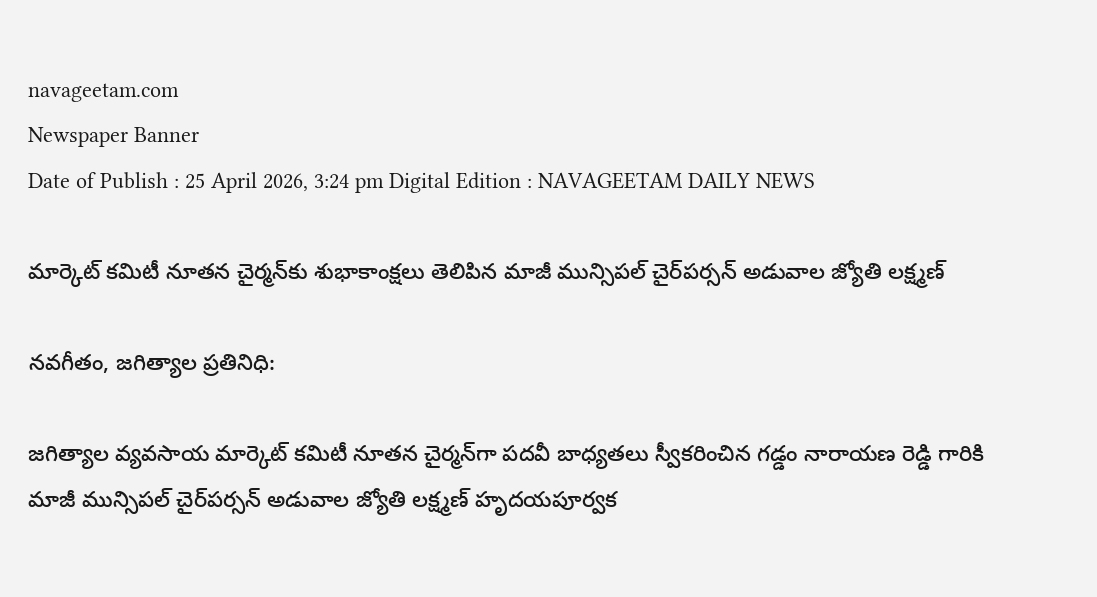navageetam.com
Newspaper Banner
Date of Publish : 25 April 2026, 3:24 pm Digital Edition : NAVAGEETAM DAILY NEWS

మార్కెట్ కమిటీ నూతన చైర్మన్‌కు శుభాకాంక్షలు తెలిపిన మాజీ మున్సిపల్ చైర్‌పర్సన్ అడువాల జ్యోతి లక్ష్మణ్

నవగీతం, జగిత్యాల ప్రతినిధి:

జగిత్యాల వ్యవసాయ మార్కెట్ కమిటీ నూతన చైర్మన్‌గా పదవీ బాధ్యతలు స్వీకరించిన గడ్డం నారాయణ రెడ్డి గారికి మాజీ మున్సిపల్ చైర్‌పర్సన్ అడువాల జ్యోతి లక్ష్మణ్ హృదయపూర్వక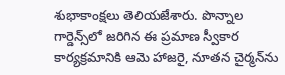శుభాకాంక్షలు తెలియజేశారు. పొన్నాల గార్డెన్స్‌లో జరిగిన ఈ ప్రమాణ స్వీకార కార్యక్రమానికి ఆమె హాజరై, నూతన చైర్మన్‌ను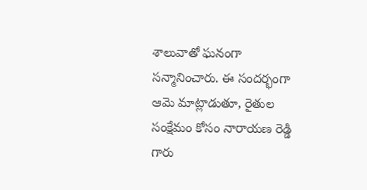శాలువాతో ఘనంగా సన్మానించారు. ఈ సందర్భంగా ఆమె మాట్లాడుతూ, రైతుల సంక్షేమం కోసం నారాయణ రెడ్డి గారు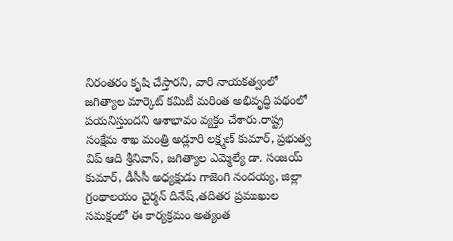నిరంతరం కృషి చేస్తారని, వారి నాయకత్వంలో జగిత్యాల మార్కెట్ కమిటీ మరింత అభివృద్ధి పథంలో పయనిస్తుందని ఆశాభావం వ్యక్తం చేశారు.రాష్ట్ర సంక్షేమ శాఖ మంత్రి అడ్లూరి లక్ష్మణ్ కుమార్, ప్రభుత్వ విప్ ఆది శ్రీనివాస్, జగిత్యాల ఎమ్మెల్యే డా. సంజయ్ కుమార్, డీసీసీ అధ్యక్షుడు గాజెంగి నందయ్య, జిల్లా గ్రంథాలయం చైర్మన్ దినేష్,తదితర ప్రముఖుల సమక్షంలో ఈ కార్యక్రమం అత్యంత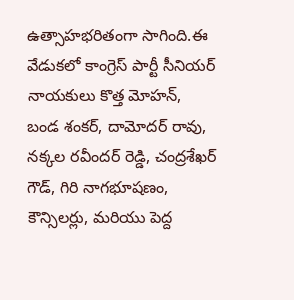ఉత్సాహభరితంగా సాగింది.ఈ వేడుకలో కాంగ్రెస్ పార్టీ సీనియర్ నాయకులు కొత్త మోహన్, బండ శంకర్, దామోదర్ రావు, నక్కల రవీందర్ రెడ్డి, చంద్రశేఖర్ గౌడ్, గిరి నాగభూషణం, కౌన్సిలర్లు, మరియు పెద్ద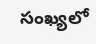సంఖ్యలో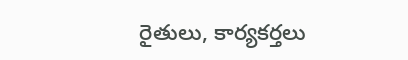రైతులు, కార్యకర్తలు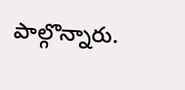పాల్గొన్నారు.